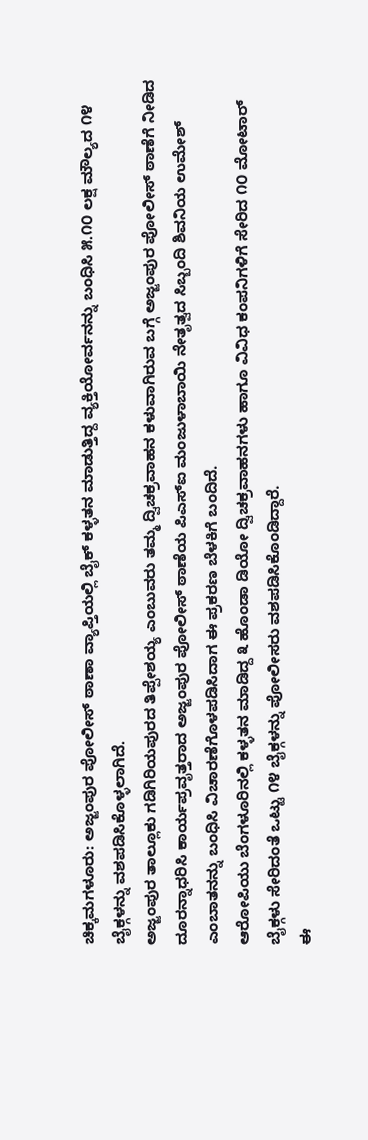ಚಿಕ್ಕಮಗಳೂರು: ಅಜ್ಜಂಪುರ ಪೋಲೀಸ್ ಠಾಣಾ ವ್ಯಾಪ್ತಿಯಲ್ಲಿ ಬೈಕ್ ಕಳ್ಳತನ ಮಾಡುತ್ತಿದ್ದ ವ್ಯಕ್ತಿಯೋರ್ವನನ್ನು ಬಂಧಿಸಿ ೫.೧೦ ಲಕ್ಷ ಮೌಲ್ಯದ ೧೪ ಬೈಕ್ಗಳನ್ನು ವಶಪಡಿಸಿಕೊಳ್ಳಲಾಗಿದೆ.
ಅಜ್ಜಂಪುರ ತಾಲ್ಲೂಕು ಗಡಿಗಿರಿಯಪುರದ ತಿಪ್ಪೇಶಯ್ಯ ಎಂಬುವರು ತಮ್ಮ ದ್ವಿಚಕ್ರವಾಹನ ಕಳುವಾಗಿರುವ ಬಗ್ಗೆ ಅಜ್ಜಂಪುರ ಪೋಲೀಸ್ ಠಾಣೆಗೆ ನೀಡಿದ ದೂರನ್ನಾಧರಿಸಿ ಕಾರ್ಯಪ್ರವೃತ್ತರಾದ ಅಜ್ಜಂಪುರ ಪೋಲೀಸ್ ಠಾಣೆಯ ಪಿಎಸ್ಐ ಮಂಜುಳಾಬಾಯಿ ನೇತೃತ್ವದ ಸಿಬ್ಬಂದಿ ಶಿವನಿಯ ಉಮೇಶ್ ಎಂಬಾತನನ್ನು ಬಂಧಿಸಿ ವಿಚಾರಣೆಗೊಳಪಡಿಸಿದಾಗ ಈ ಪ್ರಕರಣ ಬೆಳಕಿಗೆ ಬಂದಿದೆ.
ಆರೋಪಿಯು ಬೆಂಗಳೂರಿನಲ್ಲಿ ಕಳ್ಳತನ ಮಾಡಿದ್ದ ೩ ಹೊಂಡಾ ಡಿಯೋ ದ್ವಿಚಕ್ರವಾಹನಗಳು ಹಾಗೂ ವಿವಿಧ ಕಂಪನಿಗಳಿಗೆ ಸೇರಿದ ೧೦ ಮೋಟಾರ್ ಬೈಕ್ಗಳು ಸೇರಿದಂತೆ ಒಟ್ಟು ೧೪ ಬೈಕ್ಗಳನ್ನು ಪೋಲೀಸರು ವಶಪಡಿಸಿಕೊಂಡಿದ್ದಾರೆ.
ಈ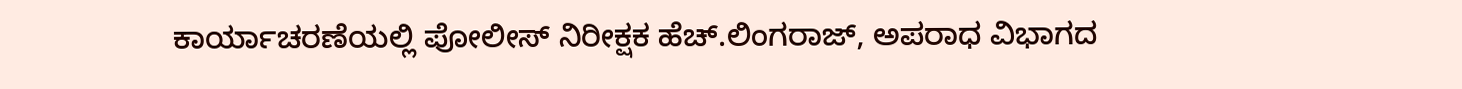ಕಾರ್ಯಾಚರಣೆಯಲ್ಲಿ ಪೋಲೀಸ್ ನಿರೀಕ್ಷಕ ಹೆಚ್.ಲಿಂಗರಾಜ್, ಅಪರಾಧ ವಿಭಾಗದ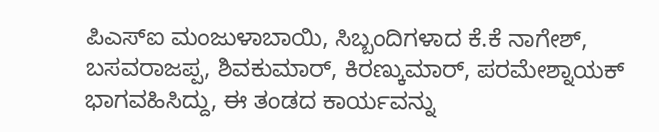ಪಿಎಸ್ಐ ಮಂಜುಳಾಬಾಯಿ, ಸಿಬ್ಬಂದಿಗಳಾದ ಕೆ.ಕೆ ನಾಗೇಶ್, ಬಸವರಾಜಪ್ಪ, ಶಿವಕುಮಾರ್, ಕಿರಣ್ಕುಮಾರ್, ಪರಮೇಶ್ನಾಯಕ್ ಭಾಗವಹಿಸಿದ್ದು, ಈ ತಂಡದ ಕಾರ್ಯವನ್ನು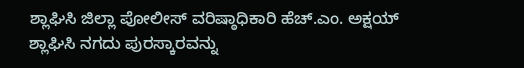ಶ್ಲಾಘಿಸಿ ಜಿಲ್ಲಾ ಪೋಲೀಸ್ ವರಿಷ್ಠಾಧಿಕಾರಿ ಹೆಚ್.ಎಂ. ಅಕ್ಷಯ್ ಶ್ಲಾಘಿಸಿ ನಗದು ಪುರಸ್ಕಾರವನ್ನು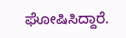ಘೋಷಿಸಿದ್ದಾರೆ.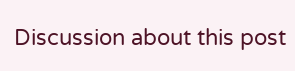Discussion about this post